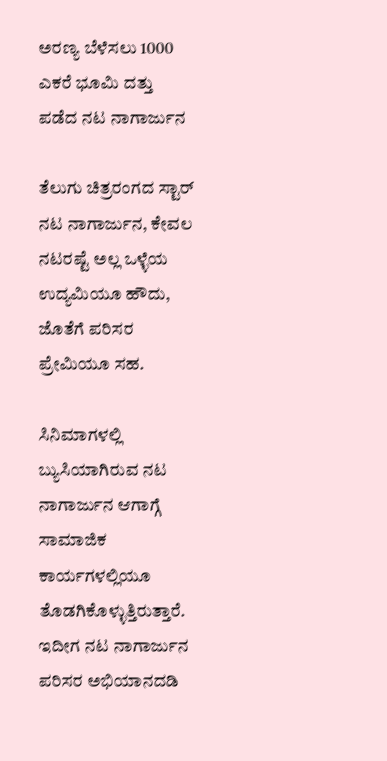ಅರಣ್ಯ ಬೆಳೆಸಲು 1000 ಎಕರೆ ಭೂಮಿ ದತ್ತು ಪಡೆದ ನಟ ನಾಗಾರ್ಜುನ

ತೆಲುಗು ಚಿತ್ರರಂಗದ ಸ್ಟಾರ್ ನಟ ನಾಗಾರ್ಜುನ, ಕೇವಲ ನಟರಷ್ಟೆ ಅಲ್ಲ ಒಳ್ಳೆಯ ಉದ್ಯಮಿಯೂ ಹೌದು, ಜೊತೆಗೆ ಪರಿಸರ ಪ್ರೇಮಿಯೂ ಸಹ.

ಸಿನಿಮಾಗಳಲ್ಲಿ ಬ್ಯುಸಿಯಾಗಿರುವ ನಟ ನಾಗಾರ್ಜುನ ಆಗಾಗ್ಗೆ ಸಾಮಾಜಿಕ ಕಾರ್ಯಗಳಲ್ಲಿಯೂ ತೊಡಗಿಕೊಳ್ಳುತ್ತಿರುತ್ತಾರೆ. ಇದೀಗ ನಟ ನಾಗಾರ್ಜುನ ಪರಿಸರ ಅಭಿಯಾನದಡಿ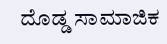ದೊಡ್ಡ ಸಾಮಾಜಿಕ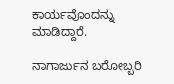ಕಾರ್ಯವೊಂದನ್ನು ಮಾಡಿದ್ದಾರೆ.

ನಾಗಾರ್ಜುನ ಬರೋಬ್ಬರಿ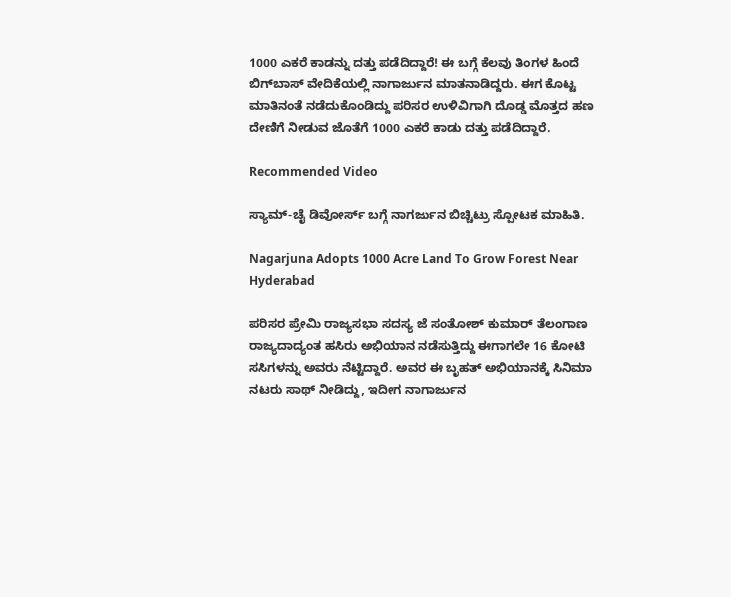1000 ಎಕರೆ ಕಾಡನ್ನು ದತ್ತು ಪಡೆದಿದ್ದಾರೆ! ಈ ಬಗ್ಗೆ ಕೆಲವು ತಿಂಗಳ ಹಿಂದೆ ಬಿಗ್‌ಬಾಸ್ ವೇದಿಕೆಯಲ್ಲಿ ನಾಗಾರ್ಜುನ ಮಾತನಾಡಿದ್ದರು. ಈಗ ಕೊಟ್ಟ ಮಾತಿನಂತೆ ನಡೆದುಕೊಂಡಿದ್ದು ಪರಿಸರ ಉಳಿವಿಗಾಗಿ ದೊಡ್ಡ ಮೊತ್ತದ ಹಣ ದೇಣಿಗೆ ನೀಡುವ ಜೊತೆಗೆ 1000 ಎಕರೆ ಕಾಡು ದತ್ತು ಪಡೆದಿದ್ದಾರೆ.

Recommended Video

ಸ್ಯಾಮ್-ಚೈ ಡಿವೋರ್ಸ್ ಬಗ್ಗೆ ನಾಗರ್ಜುನ ಬಿಚ್ಚಿಟ್ರು ಸ್ಪೋಟಕ ಮಾಹಿತಿ.

Nagarjuna Adopts 1000 Acre Land To Grow Forest Near Hyderabad

ಪರಿಸರ ಪ್ರೇಮಿ ರಾಜ್ಯಸಭಾ ಸದಸ್ಯ ಜೆ ಸಂತೋಶ್ ಕುಮಾರ್ ತೆಲಂಗಾಣ ರಾಜ್ಯದಾದ್ಯಂತ ಹಸಿರು ಅಭಿಯಾನ ನಡೆಸುತ್ತಿದ್ದು ಈಗಾಗಲೇ 16 ಕೋಟಿ ಸಸಿಗಳನ್ನು ಅವರು ನೆಟ್ಟಿದ್ದಾರೆ. ಅವರ ಈ ಬೃಹತ್ ಅಭಿಯಾನಕ್ಕೆ ಸಿನಿಮಾ ನಟರು ಸಾಥ್ ನೀಡಿದ್ದು, ಇದೀಗ ನಾಗಾರ್ಜುನ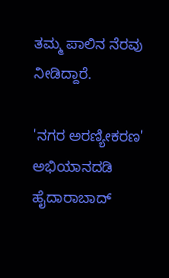ತಮ್ಮ ಪಾಲಿನ ನೆರವು ನೀಡಿದ್ದಾರೆ.

'ನಗರ ಅರಣ್ಯೀಕರಣ' ಅಭಿಯಾನದಡಿ ಹೈದಾರಾಬಾದ್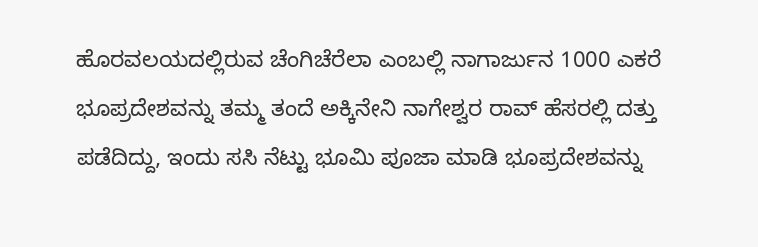ಹೊರವಲಯದಲ್ಲಿರುವ ಚೆಂಗಿಚೆರೆಲಾ ಎಂಬಲ್ಲಿ ನಾಗಾರ್ಜುನ 1000 ಎಕರೆ ಭೂಪ್ರದೇಶವನ್ನು ತಮ್ಮ ತಂದೆ ಅಕ್ಕಿನೇನಿ ನಾಗೇಶ್ವರ ರಾವ್ ಹೆಸರಲ್ಲಿ ದತ್ತು ಪಡೆದಿದ್ದು, ಇಂದು ಸಸಿ ನೆಟ್ಟು ಭೂಮಿ ಪೂಜಾ ಮಾಡಿ ಭೂಪ್ರದೇಶವನ್ನು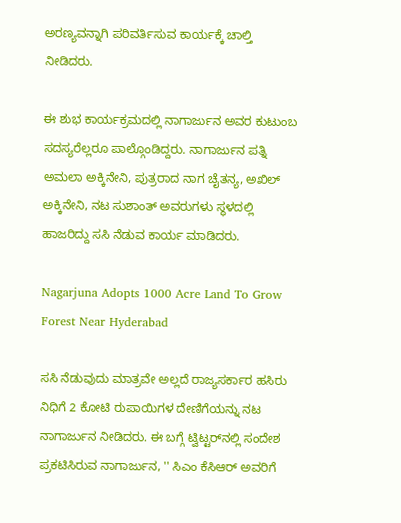ಅರಣ್ಯವನ್ನಾಗಿ ಪರಿವರ್ತಿಸುವ ಕಾರ್ಯಕ್ಕೆ ಚಾಲ್ತಿ ನೀಡಿದರು.

ಈ ಶುಭ ಕಾರ್ಯಕ್ರಮದಲ್ಲಿ ನಾಗಾರ್ಜುನ ಅವರ ಕುಟುಂಬ ಸದಸ್ಯರೆಲ್ಲರೂ ಪಾಲ್ಗೊಂಡಿದ್ದರು. ನಾಗಾರ್ಜುನ ಪತ್ನಿ ಅಮಲಾ ಅಕ್ಕಿನೇನಿ, ಪುತ್ರರಾದ ನಾಗ ಚೈತನ್ಯ, ಅಖಿಲ್ ಅಕ್ಕಿನೇನಿ, ನಟ ಸುಶಾಂತ್ ಅವರುಗಳು ಸ್ಥಳದಲ್ಲಿ ಹಾಜರಿದ್ದು ಸಸಿ ನೆಡುವ ಕಾರ್ಯ ಮಾಡಿದರು.

Nagarjuna Adopts 1000 Acre Land To Grow Forest Near Hyderabad

ಸಸಿ ನೆಡುವುದು ಮಾತ್ರವೇ ಅಲ್ಲದೆ ರಾಜ್ಯಸರ್ಕಾರ ಹಸಿರು ನಿಧಿಗೆ 2 ಕೋಟಿ ರುಪಾಯಿಗಳ ದೇಣಿಗೆಯನ್ನು ನಟ ನಾಗಾರ್ಜುನ ನೀಡಿದರು. ಈ ಬಗ್ಗೆ ಟ್ವಿಟ್ಟರ್‌ನಲ್ಲಿ ಸಂದೇಶ ಪ್ರಕಟಿಸಿರುವ ನಾಗಾರ್ಜುನ, '' ಸಿಎಂ ಕೆಸಿಆರ್ ಅವರಿಗೆ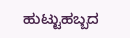ಹುಟ್ಟುಹಬ್ಬದ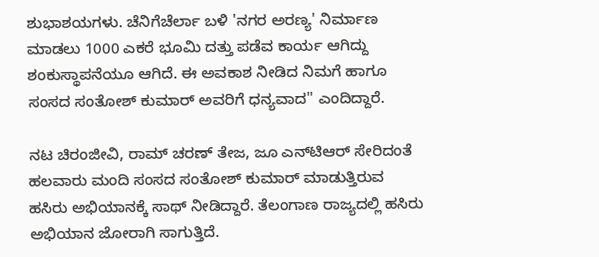ಶುಭಾಶಯಗಳು. ಚೆನಿಗೆಚೆರ್ಲಾ ಬಳಿ 'ನಗರ ಅರಣ್ಯ' ನಿರ್ಮಾಣ ಮಾಡಲು 1000 ಎಕರೆ ಭೂಮಿ ದತ್ತು ಪಡೆವ ಕಾರ್ಯ ಆಗಿದ್ದು ಶಂಕುಸ್ಥಾಪನೆಯೂ ಆಗಿದೆ. ಈ ಅವಕಾಶ ನೀಡಿದ ನಿಮಗೆ ಹಾಗೂ ಸಂಸದ ಸಂತೋಶ್ ಕುಮಾರ್ ಅವರಿಗೆ ಧನ್ಯವಾದ'' ಎಂದಿದ್ದಾರೆ.

ನಟ ಚಿರಂಜೀವಿ, ರಾಮ್ ಚರಣ್ ತೇಜ, ಜೂ ಎನ್‌ಟಿಆರ್ ಸೇರಿದಂತೆ ಹಲವಾರು ಮಂದಿ ಸಂಸದ ಸಂತೋಶ್ ಕುಮಾರ್ ಮಾಡುತ್ತಿರುವ ಹಸಿರು ಅಭಿಯಾನಕ್ಕೆ ಸಾಥ್ ನೀಡಿದ್ದಾರೆ. ತೆಲಂಗಾಣ ರಾಜ್ಯದಲ್ಲಿ ಹಸಿರು ಅಭಿಯಾನ ಜೋರಾಗಿ ಸಾಗುತ್ತಿದೆ.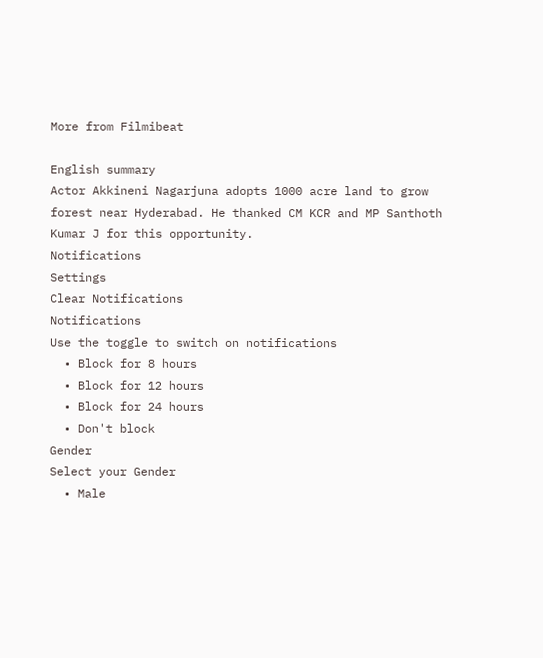More from Filmibeat

English summary
Actor Akkineni Nagarjuna adopts 1000 acre land to grow forest near Hyderabad. He thanked CM KCR and MP Santhoth Kumar J for this opportunity.
Notifications
Settings
Clear Notifications
Notifications
Use the toggle to switch on notifications
  • Block for 8 hours
  • Block for 12 hours
  • Block for 24 hours
  • Don't block
Gender
Select your Gender
  • Male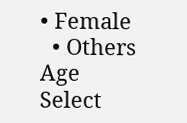• Female
  • Others
Age
Select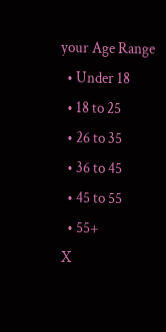your Age Range
  • Under 18
  • 18 to 25
  • 26 to 35
  • 36 to 45
  • 45 to 55
  • 55+
X